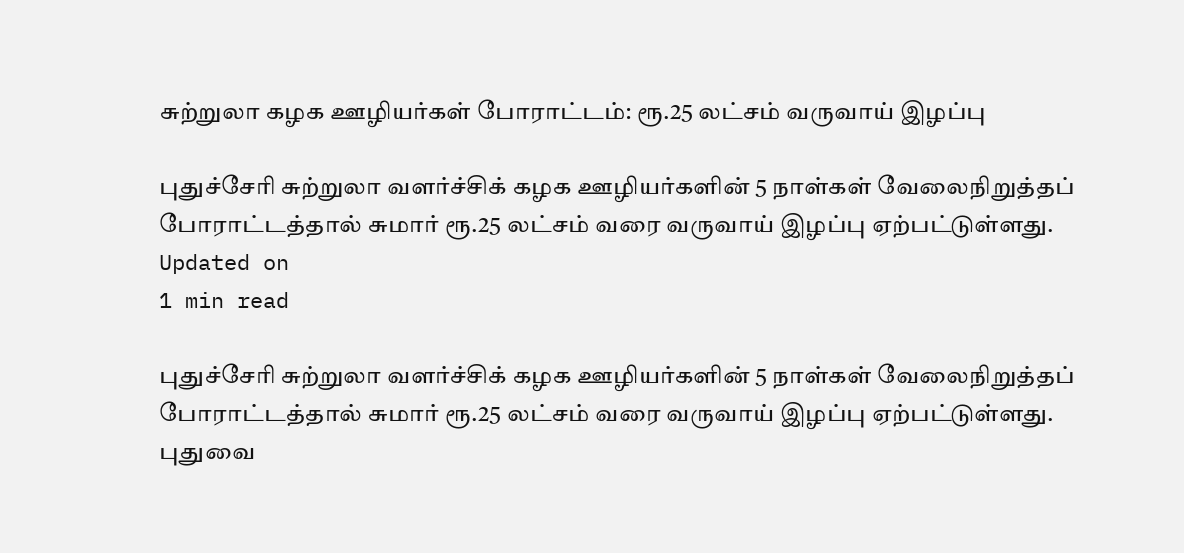சுற்றுலா கழக ஊழியர்கள் போராட்டம்: ரூ.25 லட்சம் வருவாய் இழப்பு

புதுச்சேரி சுற்றுலா வளர்ச்சிக் கழக ஊழியர்களின் 5 நாள்கள் வேலைநிறுத்தப் போராட்டத்தால் சுமார் ரூ.25 லட்சம் வரை வருவாய் இழப்பு ஏற்பட்டுள்ளது.
Updated on
1 min read

புதுச்சேரி சுற்றுலா வளர்ச்சிக் கழக ஊழியர்களின் 5 நாள்கள் வேலைநிறுத்தப் போராட்டத்தால் சுமார் ரூ.25 லட்சம் வரை வருவாய் இழப்பு ஏற்பட்டுள்ளது.
புதுவை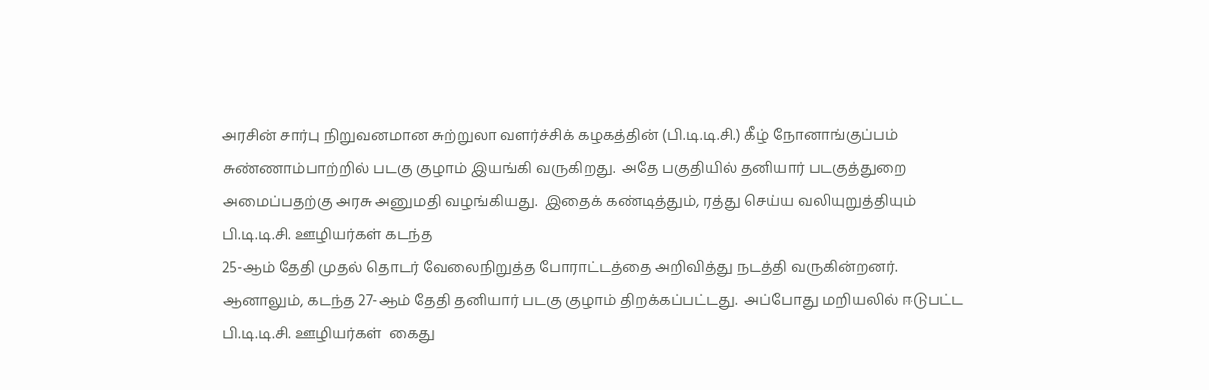அரசின் சார்பு நிறுவனமான சுற்றுலா வளர்ச்சிக் கழகத்தின் (பி.டி.டி.சி.) கீழ் நோனாங்குப்பம் சுண்ணாம்பாற்றில் படகு குழாம் இயங்கி வருகிறது.  அதே பகுதியில் தனியார் படகுத்துறை அமைப்பதற்கு அரசு அனுமதி வழங்கியது.  இதைக் கண்டித்தும், ரத்து செய்ய வலியுறுத்தியும் பி.டி.டி.சி. ஊழியர்கள் கடந்த
25-ஆம் தேதி முதல் தொடர் வேலைநிறுத்த போராட்டத்தை அறிவித்து நடத்தி வருகின்றனர்.
ஆனாலும், கடந்த 27-ஆம் தேதி தனியார் படகு குழாம் திறக்கப்பட்டது.  அப்போது மறியலில் ஈடுபட்ட பி.டி.டி.சி. ஊழியர்கள்  கைது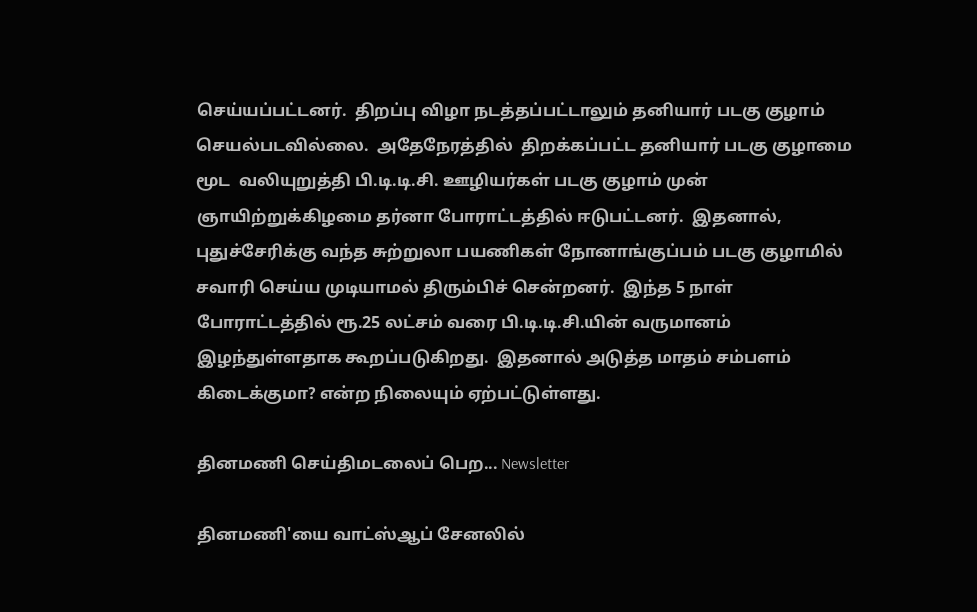செய்யப்பட்டனர்.  திறப்பு விழா நடத்தப்பட்டாலும் தனியார் படகு குழாம் செயல்படவில்லை.  அதேநேரத்தில்  திறக்கப்பட்ட தனியார் படகு குழாமை மூட  வலியுறுத்தி பி.டி.டி.சி. ஊழியர்கள் படகு குழாம் முன் ஞாயிற்றுக்கிழமை தர்னா போராட்டத்தில் ஈடுபட்டனர்.  இதனால், புதுச்சேரிக்கு வந்த சுற்றுலா பயணிகள் நோனாங்குப்பம் படகு குழாமில் சவாரி செய்ய முடியாமல் திரும்பிச் சென்றனர்.  இந்த 5 நாள் போராட்டத்தில் ரூ.25 லட்சம் வரை பி.டி.டி.சி.யின் வருமானம் இழந்துள்ளதாக கூறப்படுகிறது.  இதனால் அடுத்த மாதம் சம்பளம் கிடைக்குமா? என்ற நிலையும் ஏற்பட்டுள்ளது.

தினமணி செய்திமடலைப் பெற... Newsletter

தினமணி'யை வாட்ஸ்ஆப் சேனலில்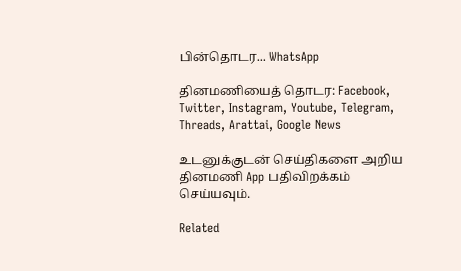பின்தொடர... WhatsApp

தினமணியைத் தொடர: Facebook, Twitter, Instagram, Youtube, Telegram, Threads, Arattai, Google News

உடனுக்குடன் செய்திகளை அறிய தினமணி App பதிவிறக்கம் செய்யவும்.

Related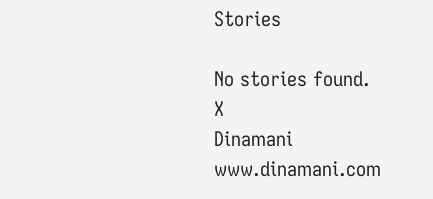Stories

No stories found.
X
Dinamani
www.dinamani.com